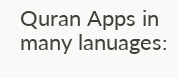Quran Apps in many lanuages: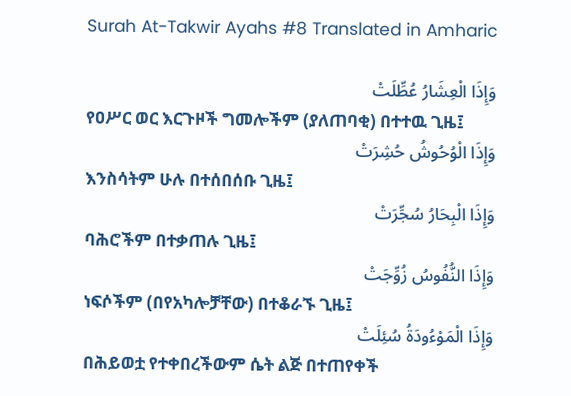Surah At-Takwir Ayahs #8 Translated in Amharic

وَإِذَا الْعِشَارُ عُطِّلَتْ
የዐሥር ወር እርጉዞች ግመሎችም (ያለጠባቂ) በተተዉ ጊዜ፤
وَإِذَا الْوُحُوشُ حُشِرَتْ
እንስሳትም ሁሉ በተሰበሰቡ ጊዜ፤
وَإِذَا الْبِحَارُ سُجِّرَتْ
ባሕሮችም በተቃጠሉ ጊዜ፤
وَإِذَا النُّفُوسُ زُوِّجَتْ
ነፍሶችም (በየአካሎቻቸው) በተቆራኙ ጊዜ፤
وَإِذَا الْمَوْءُودَةُ سُئِلَتْ
በሕይወቷ የተቀበረችውም ሴት ልጅ በተጠየቀች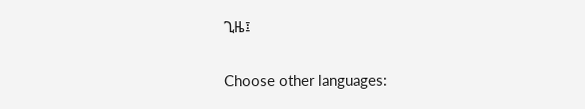ጊዜ፤

Choose other languages: